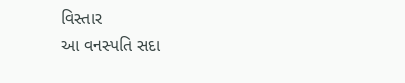વિસ્તાર
આ વનસ્પતિ સદા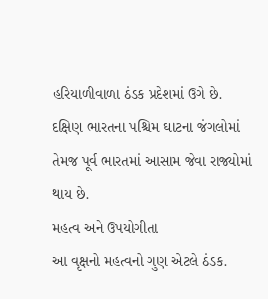હરિયાળીવાળા ઠંડક પ્રદેશમાં ઉગે છે. દક્ષિણ ભારતના પશ્ચિમ ઘાટના જંગલોમાં તેમજ પૂર્વ ભારતમાં આસામ જેવા રાજ્યોમાં થાય છે.
મહત્વ અને ઉપયોગીતા
આ વૃક્ષનો મહત્વનો ગુણ એટલે ઠંડક.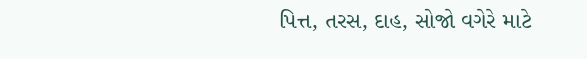પિત્ત, તરસ, દાહ, સોજો વગેરે માટે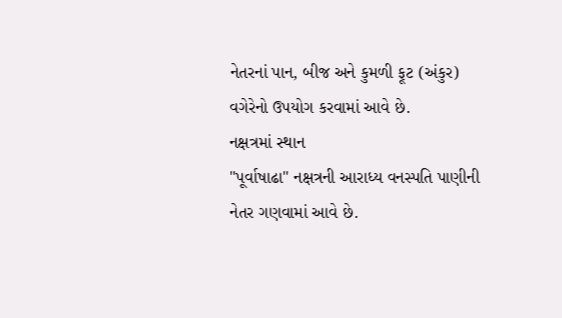નેતરનાં પાન, બીજ અને કુમળી ફૂટ (અંકુર) વગેરેનો ઉપયોગ કરવામાં આવે છે.
નક્ષત્રમાં સ્થાન
"પૂર્વાષાઢા" નક્ષત્રની આરાધ્ય વનસ્પતિ પાણીની નેતર ગણવામાં આવે છે.